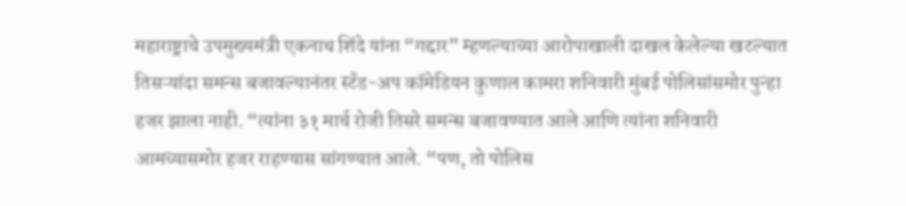महाराष्ट्राचे उपमुख्यमंत्री एकनाथ शिंदे यांना “गद्दार” म्हणल्याच्या आरोपाखाली दाखल केलेल्या खटल्यात तिसऱ्यांदा समन्स बजावल्यानंतर स्टँड-अप कॉमेडियन कुणाल कामरा शनिवारी मुंबई पोलिसांसमोर पुन्हा हजर झाला नाही. “त्यांना ३१ मार्च रोजी तिसरे समन्स बजावण्यात आले आणि त्यांना शनिवारी आमच्यासमोर हजर राहण्यास सांगण्यात आले. “पण, तो पोलिस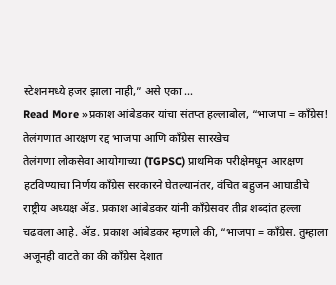स्टेशनमध्ये हजर झाला नाही,” असे एका …
Read More »प्रकाश आंबेडकर यांचा संतप्त हल्लाबोल, “भाजपा = काँग्रेस! तेलंगणात आरक्षण रद्द भाजपा आणि काँग्रेस सारखेच
तेलंगणा लोकसेवा आयोगाच्या (TGPSC) प्राथमिक परीक्षेमधून आरक्षण हटविण्याचा निर्णय काँग्रेस सरकारने घेतल्यानंतर, वंचित बहुजन आघाडीचे राष्ट्रीय अध्यक्ष ॲड. प्रकाश आंबेडकर यांनी काँग्रेसवर तीव्र शब्दांत हल्ला चढवला आहे. ॲड. प्रकाश आंबेडकर म्हणाले की, “भाजपा = काँग्रेस. तुम्हाला अजूनही वाटते का की काँग्रेस देशात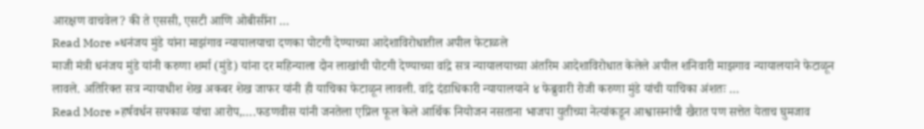आरक्षण वाचवेल? की ते एससी, एसटी आणि ओबीसींना …
Read More »धनंजय मुंडे यांना माझंगाव न्यायालयाचा दणका पोटगी देण्याच्या आदेशाविरोधातील अपील फेटाळले
माजी मंत्री धनंजय मुंडे यांनी करुणा शर्मा (मुंडे) यांना दर महिन्याला दोन लाखांची पोटगी देण्याच्या वांद्रे सत्र न्यायालयाच्या अंतरिम आदेशाविरोधात केलेले अपील शनिवारी माझगाव न्यायालयाने फेटाळून लावले. अतिरिक्त सत्र न्यायाधीश शेख अकबर शेख जाफर यांनी ही याचिका फेटाळून लावली. वांद्रे दंडाधिकारी न्यायालयाने ४ फेब्रुवारी रोजी करुणा मुंडे यांची याचिका अंशतः …
Read More »हर्षवर्धन सपकाळ यांचा आरोप,….फडणवीस यांनी जनतेला एप्रिल फूल केले आर्थिक नियोजन नसताना भाजपा युतीच्या नेत्यांकडून आश्वासनांची खैरात पण सत्तेत येताच घुमजाव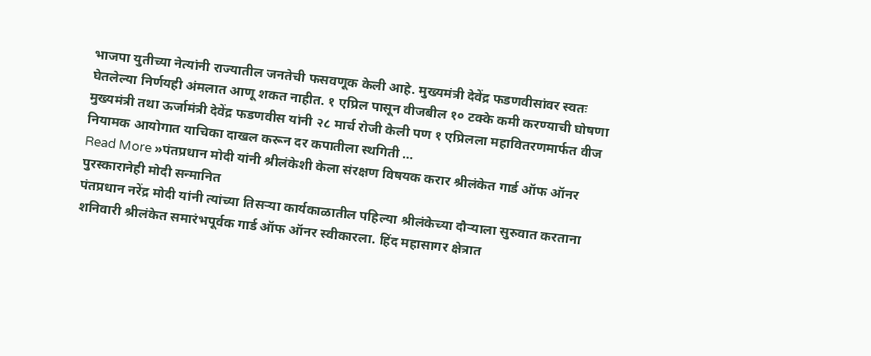भाजपा युतीच्या नेत्यांनी राज्यातील जनतेची फसवणूक केली आहे. मुख्यमंत्री देवेंद्र फडणवीसांवर स्वतः घेतलेल्या निर्णयही अंमलात आणू शकत नाहीत. १ एप्रिल पासून वीजबील १० टक्के कमी करण्याची घोषणा मुख्यमंत्री तथा ऊर्जामंत्री देवेंद्र फडणवीस यांनी २८ मार्च रोजी केली पण १ एप्रिलला महावितरणमार्फत वीज नियामक आयोगात याचिका दाखल करून दर कपातीला स्थगिती …
Read More »पंतप्रधान मोदी यांनी श्रीलंकेशी केला संरक्षण विषयक करार श्रीलंकेत गार्ड ऑफ ऑनर पुरस्कारानेही मोदी सन्मानित
पंतप्रधान नरेंद्र मोदी यांनी त्यांच्या तिसऱ्या कार्यकाळातील पहिल्या श्रीलंकेच्या दौऱ्याला सुरुवात करताना शनिवारी श्रीलंकेत समारंभपूर्वक गार्ड ऑफ ऑनर स्वीकारला. हिंद महासागर क्षेत्रात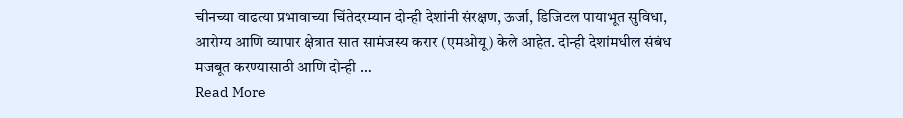चीनच्या वाढत्या प्रभावाच्या चिंतेदरम्यान दोन्ही देशांनी संरक्षण, ऊर्जा, डिजिटल पायाभूत सुविधा, आरोग्य आणि व्यापार क्षेत्रात सात सामंजस्य करार (एमओयू) केले आहेत. दोन्ही देशांमधील संबंध मजबूत करण्यासाठी आणि दोन्ही …
Read More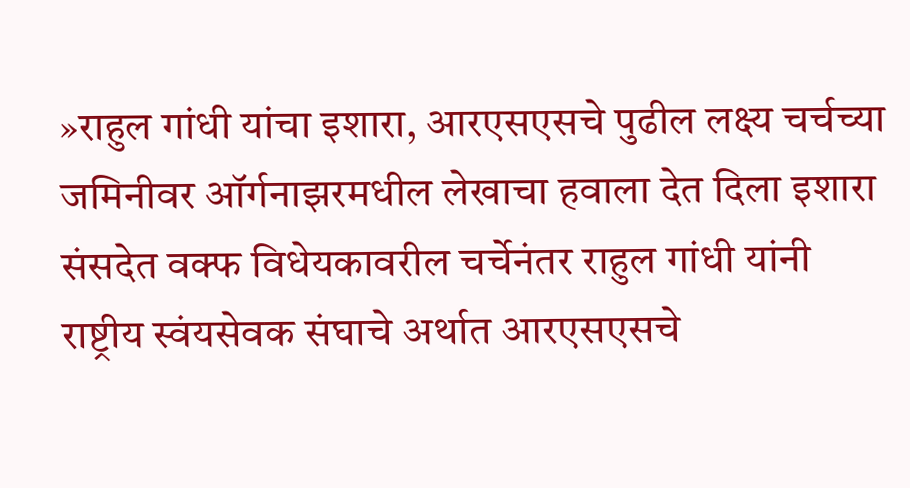»राहुल गांधी यांचा इशारा, आरएसएसचे पुढील लक्ष्य चर्चच्या जमिनीवर ऑर्गनाझरमधील लेखाचा हवाला देत दिला इशारा
संसदेत वक्फ विधेयकावरील चर्चेनंतर राहुल गांधी यांनी राष्ट्रीय स्वंयसेवक संघाचे अर्थात आरएसएसचे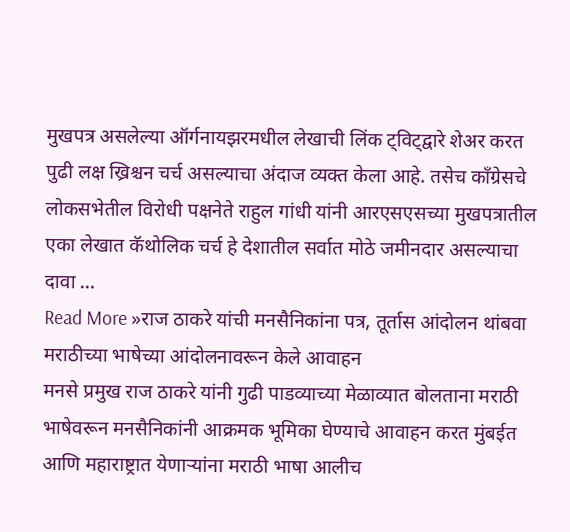मुखपत्र असलेल्या ऑर्गनायझरमधील लेखाची लिंक ट्विट्द्वारे शेअर करत पुढी लक्ष ख्रिश्चन चर्च असल्याचा अंदाज व्यक्त केला आहे. तसेच काँग्रेसचे लोकसभेतील विरोधी पक्षनेते राहुल गांधी यांनी आरएसएसच्या मुखपत्रातील एका लेखात कॅथोलिक चर्च हे देशातील सर्वात मोठे जमीनदार असल्याचा दावा …
Read More »राज ठाकरे यांची मनसैनिकांना पत्र, तूर्तास आंदोलन थांबवा मराठीच्या भाषेच्या आंदोलनावरून केले आवाहन
मनसे प्रमुख राज ठाकरे यांनी गुढी पाडव्याच्या मेळाव्यात बोलताना मराठी भाषेवरून मनसैनिकांनी आक्रमक भूमिका घेण्याचे आवाहन करत मुंबईत आणि महाराष्ट्रात येणाऱ्यांना मराठी भाषा आलीच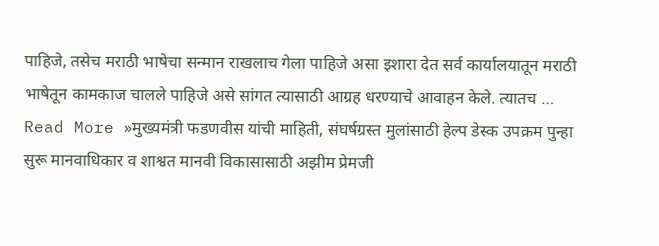पाहिजे, तसेच मराठी भाषेचा सन्मान राखलाच गेला पाहिजे असा इशारा देत सर्व कार्यालयातून मराठी भाषेतून कामकाज चालले पाहिजे असे सांगत त्यासाठी आग्रह धरण्याचे आवाहन केले. त्यातच …
Read More »मुख्यमंत्री फडणवीस यांची माहिती, संघर्षग्रस्त मुलांसाठी हेल्प डेस्क उपक्रम पुन्हा सुरू मानवाधिकार व शाश्वत मानवी विकासासाठी अझीम प्रेमजी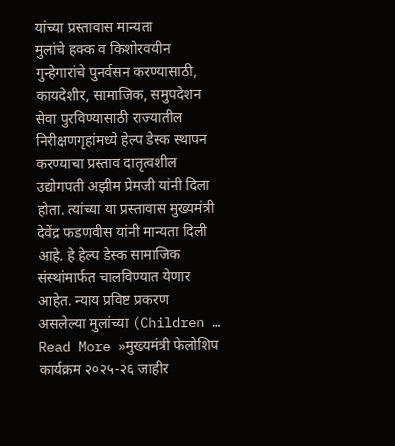यांच्या प्रस्तावास मान्यता
मुलांचे हक्क व किशोरवयीन गुन्हेगारांचे पुनर्वसन करण्यासाठी, कायदेशीर, सामाजिक, समुपदेशन सेवा पुरविण्यासाठी राज्यातील निरीक्षणगृहांमध्ये हेल्प डेस्क स्थापन करण्याचा प्रस्ताव दातृत्वशील उद्योगपती अझीम प्रेमजी यांनी दिला होता. त्यांच्या या प्रस्तावास मुख्यमंत्री देवेंद्र फडणवीस यांनी मान्यता दिली आहे. हे हेल्प डेस्क सामाजिक संस्थांमार्फत चालविण्यात येणार आहेत. न्याय प्रविष्ट प्रकरण असलेल्या मुलांच्या (Children …
Read More »मुख्यमंत्री फेलोशिप कार्यक्रम २०२५-२६ जाहीर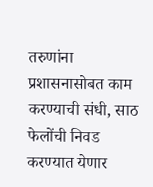तरुणांना प्रशासनासोबत काम करण्याची संधी, साठ फेलोंची निवड करण्यात येणार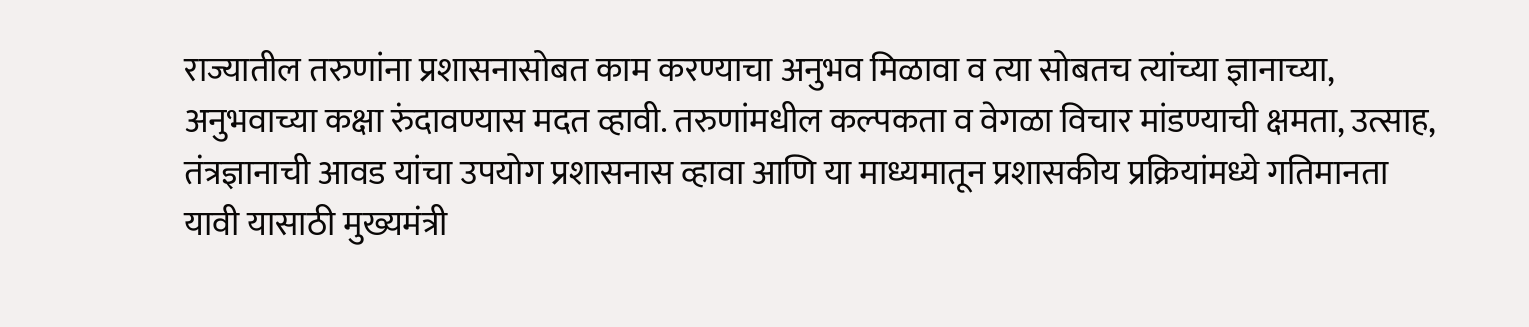राज्यातील तरुणांना प्रशासनासोबत काम करण्याचा अनुभव मिळावा व त्या सोबतच त्यांच्या ज्ञानाच्या, अनुभवाच्या कक्षा रुंदावण्यास मदत व्हावी. तरुणांमधील कल्पकता व वेगळा विचार मांडण्याची क्षमता, उत्साह, तंत्रज्ञानाची आवड यांचा उपयोग प्रशासनास व्हावा आणि या माध्यमातून प्रशासकीय प्रक्रियांमध्ये गतिमानता यावी यासाठी मुख्यमंत्री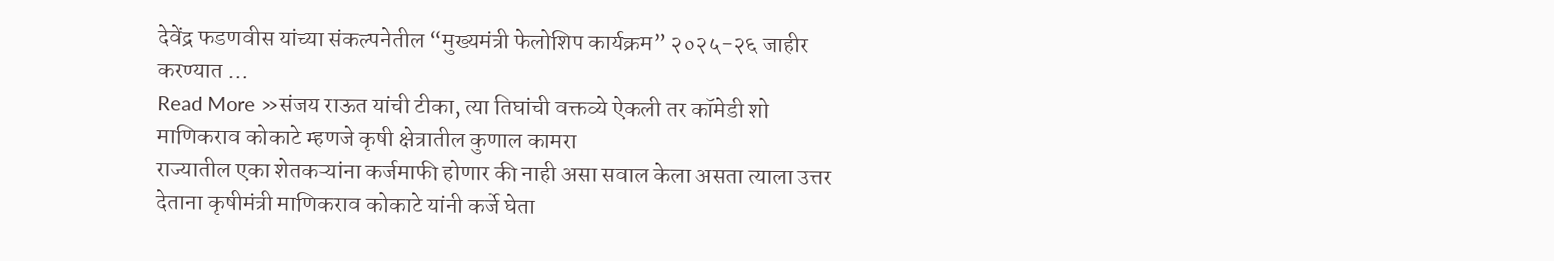देवेंद्र फडणवीस यांच्या संकल्पनेतील “मुख्यमंत्री फेलोशिप कार्यक्रम” २०२५-२६ जाहीर करण्यात …
Read More »संजय राऊत यांची टीका, त्या तिघांची वक्तव्ये ऐकली तर कॉमेडी शो माणिकराव कोकाटे म्हणजे कृषी क्षेत्रातील कुणाल कामरा
राज्यातील एका शेतकऱ्यांना कर्जमाफी होणार की नाही असा सवाल केला असता त्याला उत्तर देताना कृषीमंत्री माणिकराव कोकाटे यांनी कर्जे घेता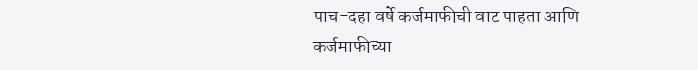पाच-दहा वर्षे कर्जमाफीची वाट पाहता आणि कर्जमाफीच्या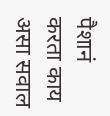पैशानं करता काय असा सवाल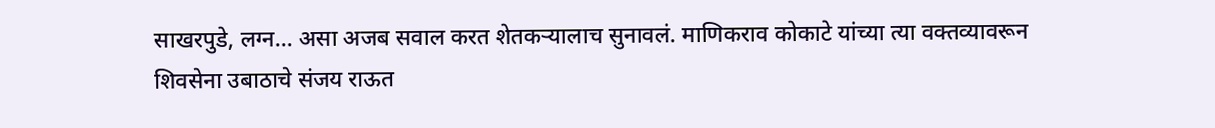साखरपुडे, लग्न… असा अजब सवाल करत शेतकऱ्यालाच सुनावलं. माणिकराव कोकाटे यांच्या त्या वक्तव्यावरून शिवसेना उबाठाचे संजय राऊत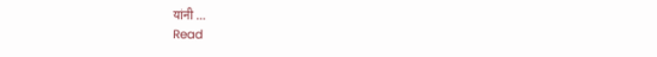यांनी …
Read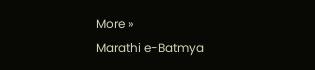More »
Marathi e-Batmya